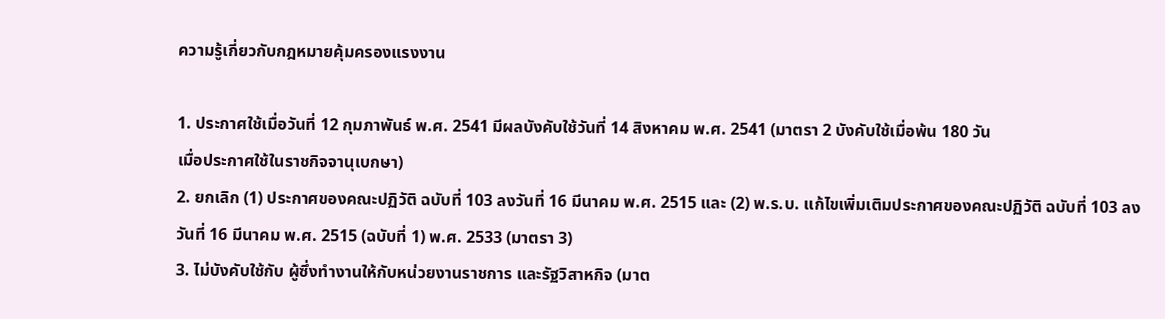ความรู้เกี่ยวกับกฎหมายคุ้มครองแรงงาน

1. ประกาศใช้เมื่อวันที่ 12 กุมภาพันธ์ พ.ศ. 2541 มีผลบังคับใช้วันที่ 14 สิงหาคม พ.ศ. 2541 (มาตรา 2 บังคับใช้เมื่อพ้น 180 วัน
เมื่อประกาศใช้ในราชกิจจานุเบกษา)
2. ยกเลิก (1) ประกาศของคณะปฏิวัติ ฉบับที่ 103 ลงวันที่ 16 มีนาคม พ.ศ. 2515 และ (2) พ.ร.บ. แก้ไขเพิ่มเติมประกาศของคณะปฏิวัติ ฉบับที่ 103 ลงวันที่ 16 มีนาคม พ.ศ. 2515 (ฉบับที่ 1) พ.ศ. 2533 (มาตรา 3)
3. ไม่บังคับใช้กับ ผู้ซึ่งทำงานให้กับหน่วยงานราชการ และรัฐวิสาหกิจ (มาต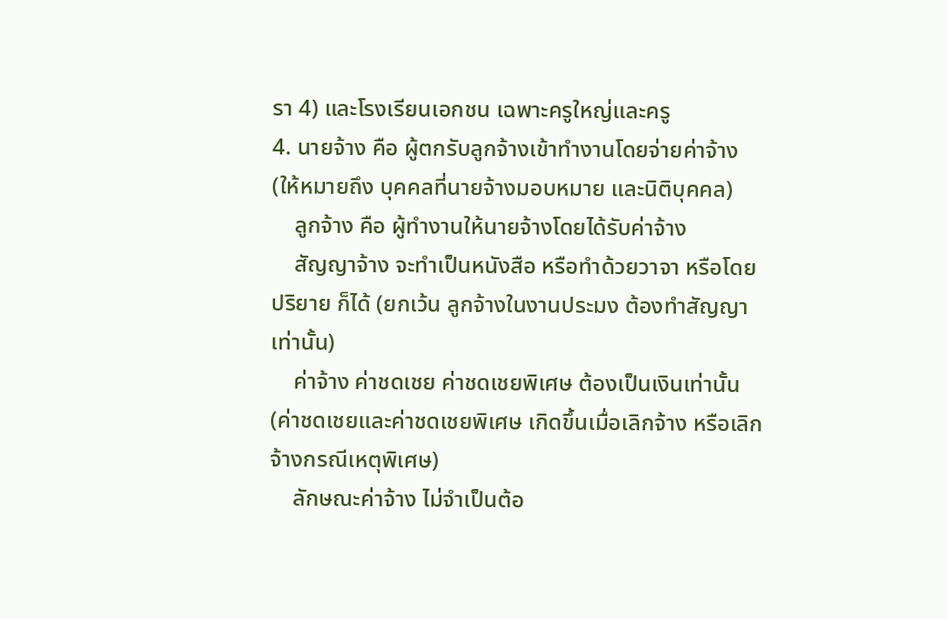รา 4) และโรงเรียนเอกชน เฉพาะครูใหญ่และครู
4. นายจ้าง คือ ผู้ตกรับลูกจ้างเข้าทำงานโดยจ่ายค่าจ้าง (ให้หมายถึง บุคคลที่นายจ้างมอบหมาย และนิติบุคคล)
    ลูกจ้าง คือ ผู้ทำงานให้นายจ้างโดยได้รับค่าจ้าง
    สัญญาจ้าง จะทำเป็นหนังสือ หรือทำด้วยวาจา หรือโดยปริยาย ก็ได้ (ยกเว้น ลูกจ้างในงานประมง ต้องทำสัญญาเท่านั้น)
    ค่าจ้าง ค่าชดเชย ค่าชดเชยพิเศษ ต้องเป็นเงินเท่านั้น (ค่าชดเชยและค่าชดเชยพิเศษ เกิดขึ้นเมื่อเลิกจ้าง หรือเลิกจ้างกรณีเหตุพิเศษ)
    ลักษณะค่าจ้าง ไม่จำเป็นต้อ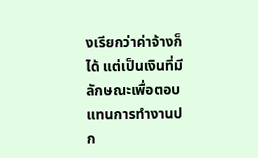งเรียกว่าค่าจ้างก็ได้ แต่เป็นเงินที่มีลักษณะเพื่อตอบแทนการทำงานปก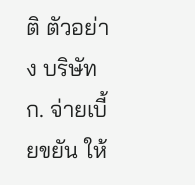ติ ตัวอย่าง บริษัท ก. จ่ายเบี้ยขยัน ให้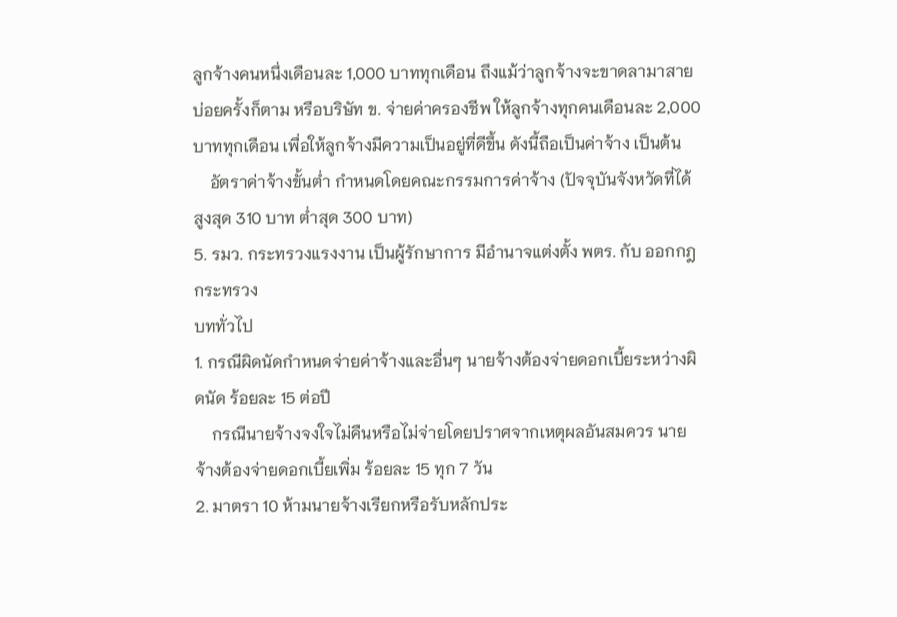ลูกจ้างคนหนึ่งเดือนละ 1,000 บาททุกเดือน ถึงแม้ว่าลูกจ้างจะขาดลามาสายบ่อยครั้งก็ตาม หรือบริษัท ข. จ่ายค่าครองชีพ ให้ลูกจ้างทุกคนเดือนละ 2,000 บาททุกเดือน เพื่อให้ลูกจ้างมีความเป็นอยู่ที่ดีขึ้น ดังนี้ถือเป็นค่าจ้าง เป็นต้น
    อัตราค่าจ้างขั้นต่ำ กำหนดโดยคณะกรรมการค่าจ้าง (ปัจจุบันจังหวัดที่ได้สูงสุด 310 บาท ต่ำสุด 300 บาท)
5. รมว. กระทรวงแรงงาน เป็นผู้รักษาการ มีอำนาจแต่งตั้ง พตร. กับ ออกกฎกระทรวง
บททั่วไป
1. กรณีผิดนัดกำหนดจ่ายค่าจ้างและอื่นๆ นายจ้างต้องจ่ายดอกเบี้ยระหว่างผิดนัด ร้อยละ 15 ต่อปี
    กรณีนายจ้างจงใจไม่คืนหรือไม่จ่ายโดยปราศจากเหตุผลอันสมควร นายจ้างต้องจ่ายดอกเบี้ยเพิ่ม ร้อยละ 15 ทุก 7 วัน
2. มาตรา 10 ห้ามนายจ้างเรียกหรือรับหลักประ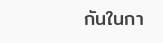กันในกา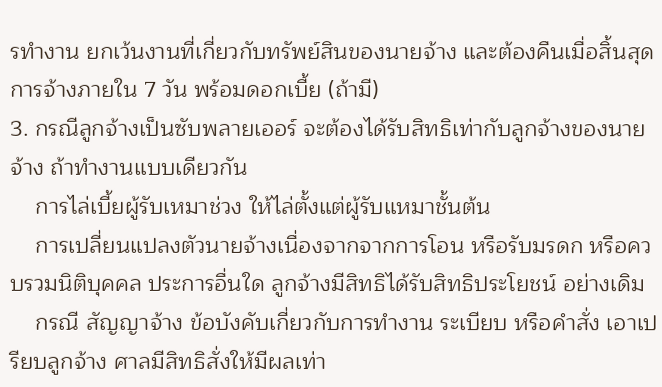รทำงาน ยกเว้นงานที่เกี่ยวกับทรัพย์สินของนายจ้าง และต้องคืนเมื่อสิ้นสุดการจ้างภายใน 7 วัน พร้อมดอกเบี้ย (ถ้ามี)
3. กรณีลูกจ้างเป็นซับพลายเออร์ จะต้องได้รับสิทธิเท่ากับลูกจ้างของนายจ้าง ถ้าทำงานแบบเดียวกัน
    การไล่เบี้ยผู้รับเหมาช่วง ให้ไล่ตั้งแต่ผู้รับแหมาชั้นต้น
    การเปลี่ยนแปลงตัวนายจ้างเนื่องจากจากการโอน หรือรับมรดก หรือควบรวมนิติบุคคล ประการอื่นใด ลูกจ้างมีสิทธิได้รับสิทธิประโยชน์ อย่างเดิม
    กรณี สัญญาจ้าง ข้อบังคับเกี่ยวกับการทำงาน ระเบียบ หรือคำสั่ง เอาเปรียบลูกจ้าง ศาลมีสิทธิสั่งให้มีผลเท่า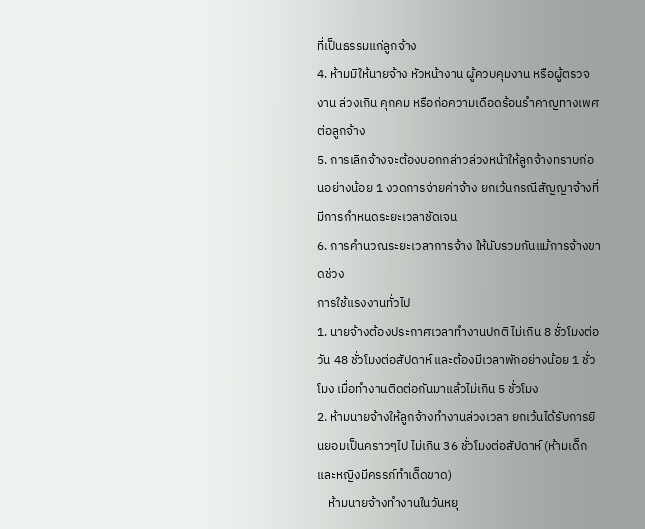ที่เป็นธรรมแก่ลูกจ้าง
4. ห้ามมิให้นายจ้าง หัวหน้างาน ผู้ควบคุมงาน หรือผู้ตรวจงาน ล่วงเกิน คุกคม หรือก่อความเดือดร้อนรำคาญทางเพศต่อลูกจ้าง
5. การเลิกจ้างจะต้องบอกกล่าวล่วงหน้าให้ลูกจ้างทราบก่อนอย่างน้อย 1 งวดการจ่ายค่าจ้าง ยกเว้นกรณีสัญญาจ้างที่มีการกำหนดระยะเวลาชัดเจน
6. การคำนวณระยะเวลาการจ้าง ให้นับรวมกันแม้การจ้างขาดช่วง
การใช้แรงงานทั่วไป
1. นายจ้างต้องประกาศเวลาทำงานปกติ ไม่เกิน 8 ชั่วโมงต่อวัน 48 ชั่วโมงต่อสัปดาห์ และต้องมีเวลาพักอย่างน้อย 1 ชั่วโมง เมื่อทำงานติดต่อกันมาแล้วไม่เกิน 5 ชั่วโมง
2. ห้ามนายจ้างให้ลูกจ้างทำงานล่วงเวลา ยกเว้นได้รับการยินยอมเป็นคราวๆไป ไม่เกิน 36 ชั่วโมงต่อสัปดาห์ (ห้ามเด็กและหญิงมีครรภ์ทำเด็ดขาด)
    ห้ามนายจ้างทำงานในวันหยุ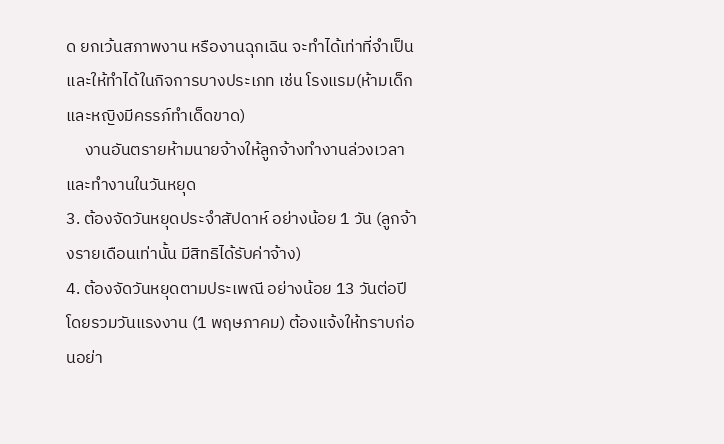ด ยกเว้นสภาพงาน หรืองานฉุกเฉิน จะทำได้เท่าที่จำเป็น และให้ทำได้ในกิจการบางประเภท เช่น โรงแรม(ห้ามเด็กและหญิงมีครรภ์ทำเด็ดขาด)
     งานอันตรายห้ามนายจ้างให้ลูกจ้างทำงานล่วงเวลาและทำงานในวันหยุด
3. ต้องจัดวันหยุดประจำสัปดาห์ อย่างน้อย 1 วัน (ลูกจ้างรายเดือนเท่านั้น มีสิทธิได้รับค่าจ้าง)
4. ต้องจัดวันหยุดตามประเพณี อย่างน้อย 13 วันต่อปี โดยรวมวันแรงงาน (1 พฤษภาคม) ต้องแจ้งให้ทราบก่อนอย่า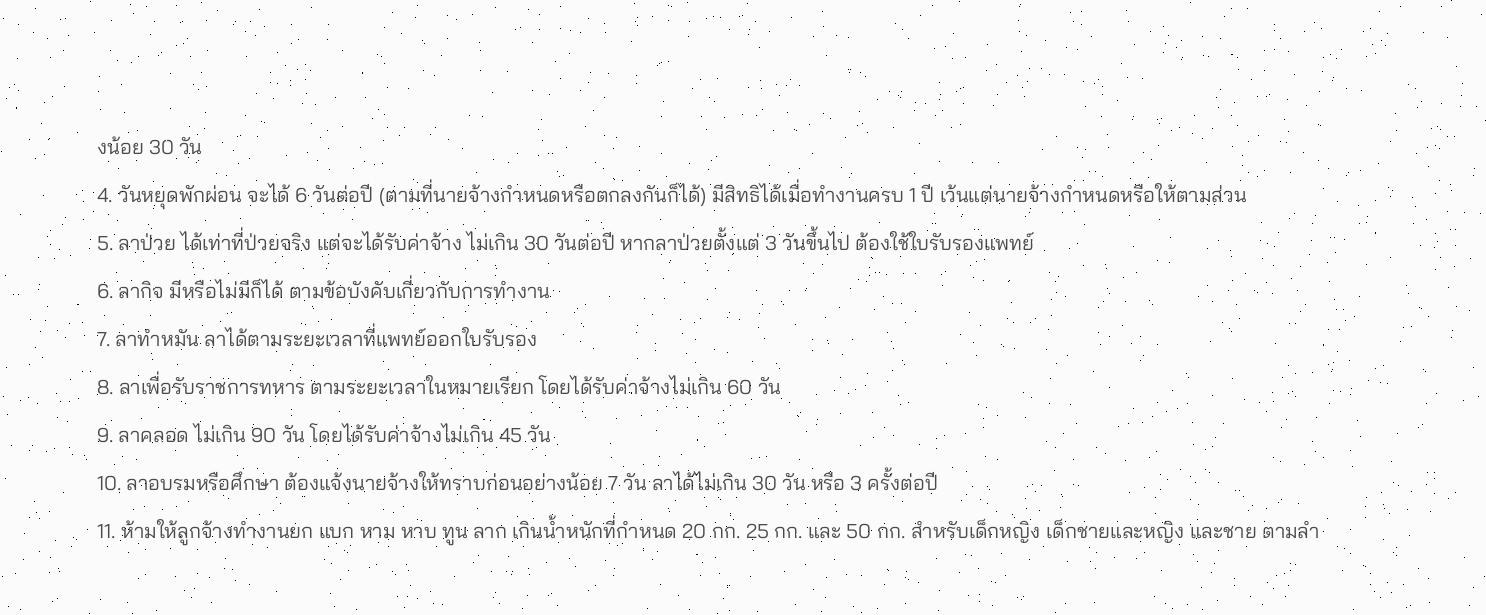งน้อย 30 วัน
4. วันหยุดพักผ่อน จะได้ 6 วันต่อปี (ตามที่นายจ้างกำหนดหรือตกลงกันก็ได้) มีสิทธิได้เมื่อทำงานครบ 1 ปี เว้นแต่นายจ้างกำหนดหรือให้ตามส่วน
5. ลาป่วย ได้เท่าที่ป่วยจริง แต่จะได้รับค่าจ้าง ไม่เกิน 30 วันต่อปี หากลาป่วยตั้งแต่ 3 วันขึ้นไป ต้องใช้ใบรับรองแพทย์
6. ลากิจ มีหรือไม่มีก็ได้ ตามข้อบังคับเกี่ยวกับการทำงาน
7. ลาทำหมัน ลาได้ตามระยะเวลาที่แพทย์ออกใบรับรอง
8. ลาเพื่อรับราชการทหาร ตามระยะเวลาในหมายเรียก โดยได้รับค่าจ้างไม่เกิน 60 วัน
9. ลาคลอด ไม่เกิน 90 วัน โดยได้รับค่าจ้างไม่เกิน 45 วัน
10. ลาอบรมหรือศึกษา ต้องแจ้งนายจ้างให้ทราบก่อนอย่างน้อย 7 วัน ลาได้ไม่เกิน 30 วัน หรือ 3 ครั้งต่อปี
11. ห้ามให้ลูกจ้างทำงานยก แบก หาม หาบ ทูน ลาก เกินน้ำหนักที่กำหนด 20 กก. 25 กก. และ 50 กก. สำหรับเด็กหญิง เด็กชายและหญิง และชาย ตามลำ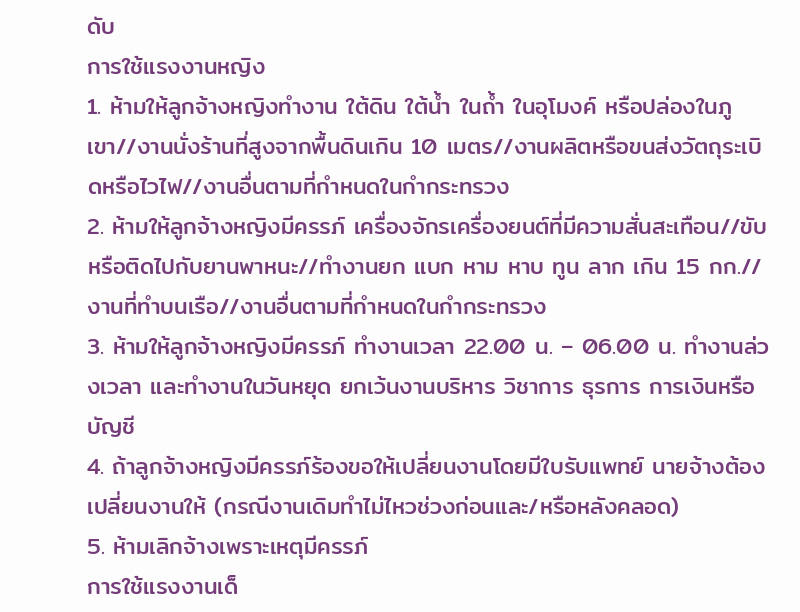ดับ
การใช้แรงงานหญิง
1. ห้ามให้ลูกจ้างหญิงทำงาน ใต้ดิน ใต้น้ำ ในถ้ำ ในอุโมงค์ หรือปล่องในภูเขา//งานนั่งร้านที่สูงจากพื้นดินเกิน 10 เมตร//งานผลิตหรือขนส่งวัตถุระเบิดหรือไวไฟ//งานอื่นตามที่กำหนดในกำกระทรวง
2. ห้ามให้ลูกจ้างหญิงมีครรภ์ เครื่องจักรเครื่องยนต์ที่มีความสั่นสะเทือน//ขับหรือติดไปกับยานพาหนะ//ทำงานยก แบก หาม หาบ ทูน ลาก เกิน 15 กก.//งานที่ทำบนเรือ//งานอื่นตามที่กำหนดในกำกระทรวง
3. ห้ามให้ลูกจ้างหญิงมีครรภ์ ทำงานเวลา 22.00 น. – 06.00 น. ทำงานล่วงเวลา และทำงานในวันหยุด ยกเว้นงานบริหาร วิชาการ ธุรการ การเงินหรือบัญชี
4. ถ้าลูกจ้างหญิงมีครรภ์ร้องขอให้เปลี่ยนงานโดยมีใบรับแพทย์ นายจ้างต้องเปลี่ยนงานให้ (กรณีงานเดิมทำไม่ไหวช่วงก่อนและ/หรือหลังคลอด)
5. ห้ามเลิกจ้างเพราะเหตุมีครรภ์
การใช้แรงงานเด็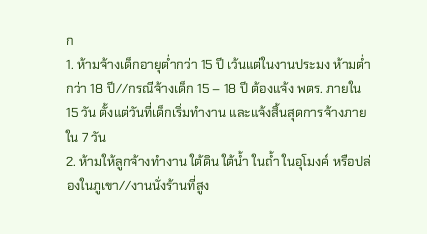ก
1. ห้ามจ้างเด็กอายุต่ำกว่า 15 ปี เว้นแต่ในงานประมง ห้ามต่ำกว่า 18 ปี//กรณีจ้างเด็ก 15 – 18 ปี ต้องแจ้ง พตร. ภายใน 15 วัน ตั้งแต่วันที่เด็กเริ่มทำงาน และแจ้งสิ้นสุดการจ้างภายใน 7 วัน
2. ห้ามให้ลูกจ้างทำงาน ใต้ดิน ใต้น้ำ ในถ้ำ ในอุโมงค์ หรือปล่องในภูเขา//งานนั่งร้านที่สูง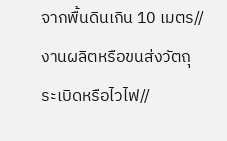จากพื้นดินเกิน 10 เมตร//งานผลิตหรือขนส่งวัตถุระเบิดหรือไวไฟ//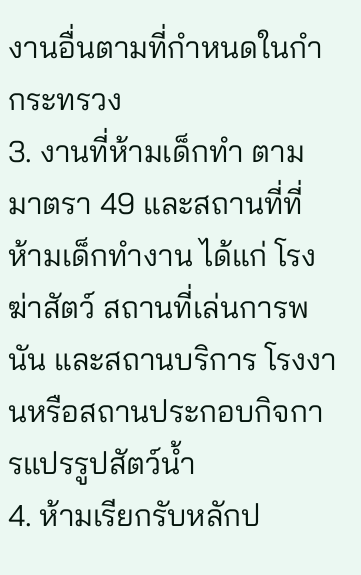งานอื่นตามที่กำหนดในกำกระทรวง
3. งานที่ห้ามเด็กทำ ตามมาตรา 49 และสถานที่ที่ห้ามเด็กทำงาน ได้แก่ โรงฆ่าสัตว์ สถานที่เล่นการพนัน และสถานบริการ โรงงานหรือสถานประกอบกิจการแปรรูปสัตว์น้ำ
4. ห้ามเรียกรับหลักป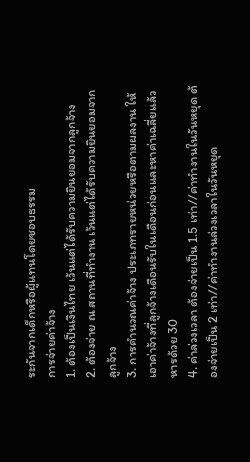ระกันจากเด็กหรือผู้แทนโดยชอบธรรม
การจ่ายค่าจ้าง
1. ต้องเป็นเงินไทย เว้นแต่ได้รับความยินยอมจากลูกจ้าง
2. ต้องจ่าย ณ สถานที่ทำงาน เว้นแต่ได้รับความยินยอมจากลูกจ้าง
3. การคำนวณค่าจ้าง ประเภทรายหน่วยหรือตามผลงาน ให้เอาค่าจ้างที่ลูกจ้างเดือนรับในเดือนก่อนและหาค่าเฉลี่ยแล้วหารด้วย 30
4. ค่าล่วงเวลา ต้องจ่ายเป็น 1.5 เท่า//ค่าทำงานในวันหยุด ต้องจ่ายเป็น 2 เท่า//ค่าทำงานล่วงเวลาในวันหยุด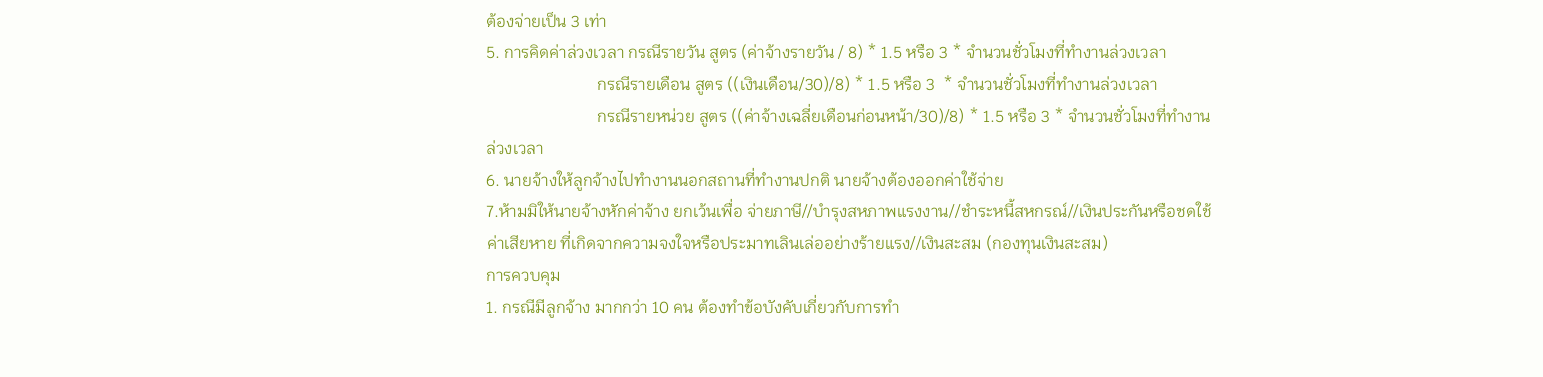ต้องจ่ายเป็น 3 เท่า
5. การคิดค่าล่วงเวลา กรณีรายวัน สูตร (ค่าจ้างรายวัน / 8) * 1.5 หรือ 3 * จำนวนชั่วโมงที่ทำงานล่วงเวลา
                           กรณีรายเดือน สูตร ((เงินเดือน/30)/8) * 1.5 หรือ 3  * จำนวนชั่วโมงที่ทำงานล่วงเวลา
                           กรณีรายหน่วย สูตร ((ค่าจ้างเฉลี่ยเดือนก่อนหน้า/30)/8) * 1.5 หรือ 3 * จำนวนชั่วโมงที่ทำงานล่วงเวลา
6. นายจ้างให้ลูกจ้างไปทำงานนอกสถานที่ทำงานปกติ นายจ้างต้องออกค่าใช้จ่าย
7.ห้ามมิให้นายจ้างหักค่าจ้าง ยกเว้นเพื่อ จ่ายภาษี//บำรุงสหภาพแรงงาน//ชำระหนี้สหกรณ์//เงินประกันหรือชดใช้ค่าเสียหาย ที่เกิดจากความจงใจหรือประมาทเลินเล่ออย่างร้ายแรง//เงินสะสม (กองทุนเงินสะสม)
การควบคุม
1. กรณีมีลูกจ้าง มากกว่า 10 คน ต้องทำข้อบังคับเกี่ยวกับการทำ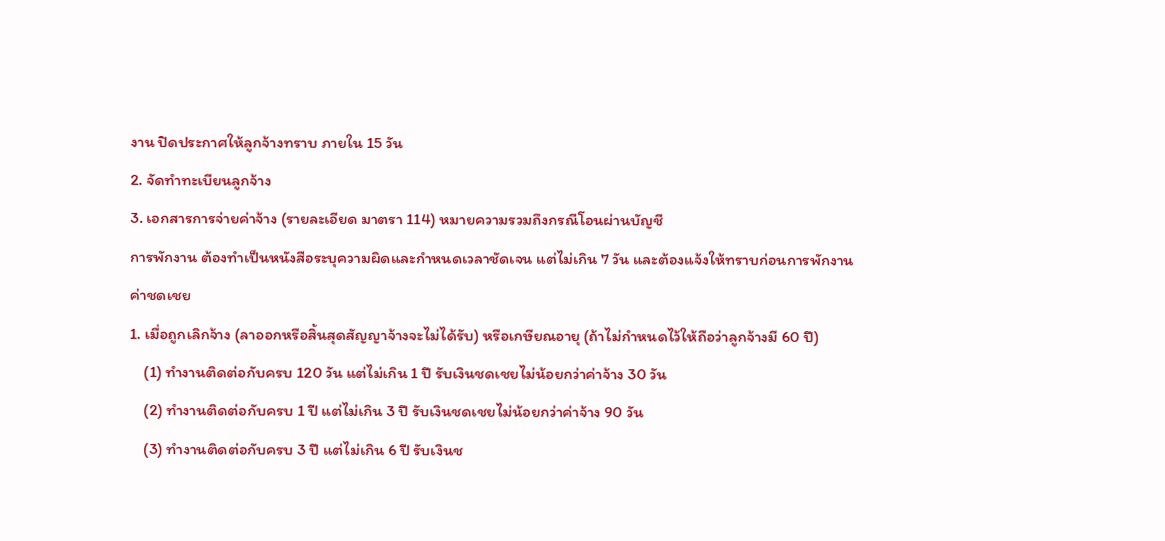งาน ปิดประกาศให้ลูกจ้างทราบ ภายใน 15 วัน
2. จัดทำทะเบียนลูกจ้าง
3. เอกสารการจ่ายค่าจ้าง (รายละเอียด มาตรา 114) หมายความรวมถึงกรณีโอนผ่านบัญชี
การพักงาน ต้องทำเป็นหนังสือระบุความผิดและกำหนดเวลาชัดเจน แต่ไม่เกิน 7 วัน และต้องแจ้งให้ทราบก่อนการพักงาน
ค่าชดเชย
1. เมื่อถูกเลิกจ้าง (ลาออกหรือสิ้นสุดสัญญาจ้างจะไม่ได้รับ) หรือเกษียณอายุ (ถ้าไม่กำหนดไว้ให้ถือว่าลูกจ้างมี 60 ปี)
    (1) ทำงานติดต่อกับครบ 120 วัน แต่ไม่เกิน 1 ปี รับเงินชดเชยไม่น้อยกว่าค่าจ้าง 30 วัน
    (2) ทำงานติดต่อกับครบ 1 ปี แต่ไม่เกิน 3 ปี รับเงินชดเชยไม่น้อยกว่าค่าจ้าง 90 วัน
    (3) ทำงานติดต่อกับครบ 3 ปี แต่ไม่เกิน 6 ปี รับเงินช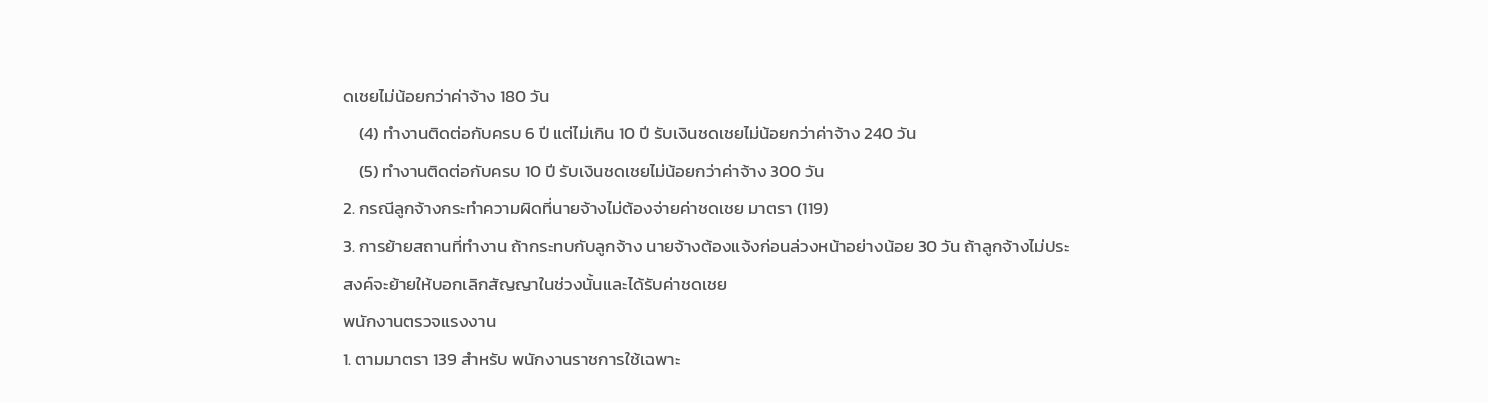ดเชยไม่น้อยกว่าค่าจ้าง 180 วัน
    (4) ทำงานติดต่อกับครบ 6 ปี แต่ไม่เกิน 10 ปี รับเงินชดเชยไม่น้อยกว่าค่าจ้าง 240 วัน
    (5) ทำงานติดต่อกับครบ 10 ปี รับเงินชดเชยไม่น้อยกว่าค่าจ้าง 300 วัน
2. กรณีลูกจ้างกระทำความผิดที่นายจ้างไม่ต้องจ่ายค่าชดเชย มาตรา (119)
3. การย้ายสถานที่ทำงาน ถ้ากระทบกับลูกจ้าง นายจ้างต้องแจ้งก่อนล่วงหน้าอย่างน้อย 30 วัน ถ้าลูกจ้างไม่ประสงค์จะย้ายให้บอกเลิกสัญญาในช่วงนั้นและได้รับค่าชดเชย
พนักงานตรวจแรงงาน
1. ตามมาตรา 139 สำหรับ พนักงานราชการใช้เฉพาะ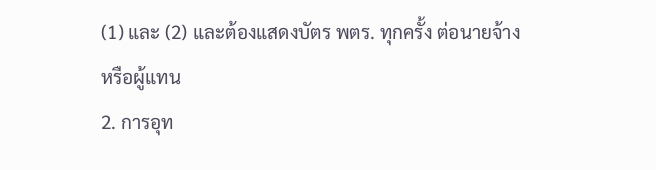(1) และ (2) และต้องแสดงบัตร พตร. ทุกครั้ง ต่อนายจ้างหรือผู้แทน
2. การอุท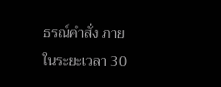ธรณ์คำสั่ง ภายในระยะเวลา 30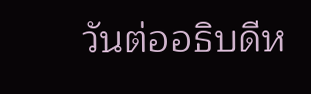วันต่ออธิบดีห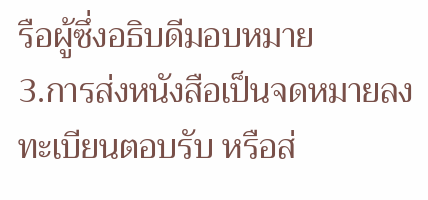รือผู้ซึ่งอธิบดีมอบหมาย
3.การส่งหนังสือเป็นจดหมายลงทะเบียนตอบรับ หรือส่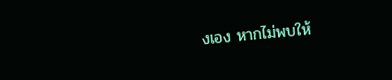งเอง หากไม่พบให้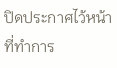ปิดประกาศไว้หน้าที่ทำการ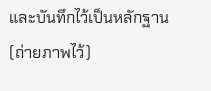และบันทึกไว้เป็นหลักฐาน (ถ่ายภาพไว้)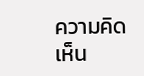ความคิดเห็น